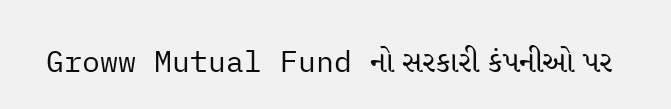Groww Mutual Fund નો સરકારી કંપનીઓ પર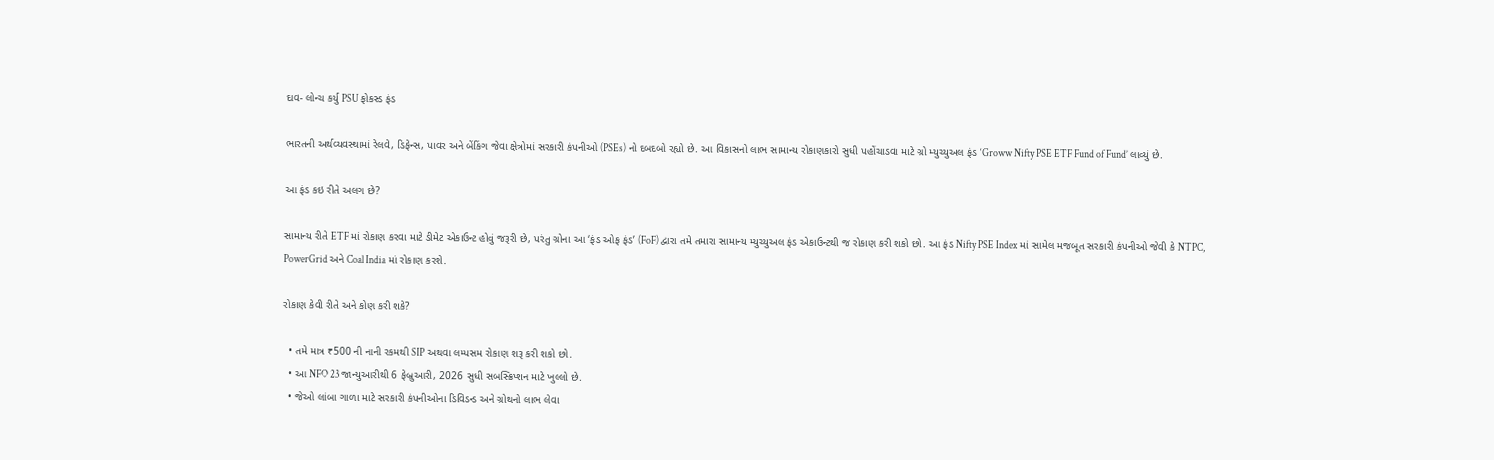દાવ- લોન્ચ કર્યુ PSU ફોકસ્ડ ફંડ

ભારતની અર્થવ્યવસ્થામાં રેલવે, ડિફેન્સ, પાવર અને બેંકિંગ જેવા ક્ષેત્રોમાં સરકારી કંપનીઓ (PSEs) નો દબદબો રહ્યો છે. આ વિકાસનો લાભ સામાન્ય રોકાણકારો સુધી પહોંચાડવા માટે ગ્રો મ્યુચ્યુઅલ ફંડ ‘Groww Nifty PSE ETF Fund of Fund’ લાવ્યું છે.

આ ફંડ કઇ રીતે અલગ છે?

સામાન્ય રીતે ETF માં રોકાણ કરવા માટે ડીમેટ એકાઉન્ટ હોવું જરૂરી છે, પરંતુ ગ્રોના આ ‘ફંડ ઓફ ફંડ’ (FoF) દ્વારા તમે તમારા સામાન્ય મ્યુચ્યુઅલ ફંડ એકાઉન્ટથી જ રોકાણ કરી શકો છો. આ ફંડ Nifty PSE Index માં સામેલ મજબૂત સરકારી કંપનીઓ જેવી કે NTPC, PowerGrid અને Coal India માં રોકાણ કરશે.

રોકાણ કેવી રીતે અને કોણ કરી શકે?

  • તમે માત્ર ₹500 ની નાની રકમથી SIP અથવા લમ્પસમ રોકાણ શરૂ કરી શકો છો.
  • આ NFO 23 જાન્યુઆરીથી 6 ફેબ્રુઆરી, 2026 સુધી સબસ્ક્રિપ્શન માટે ખુલ્લો છે.
  • જેઓ લાંબા ગાળા માટે સરકારી કંપનીઓના ડિવિડન્ડ અને ગ્રોથનો લાભ લેવા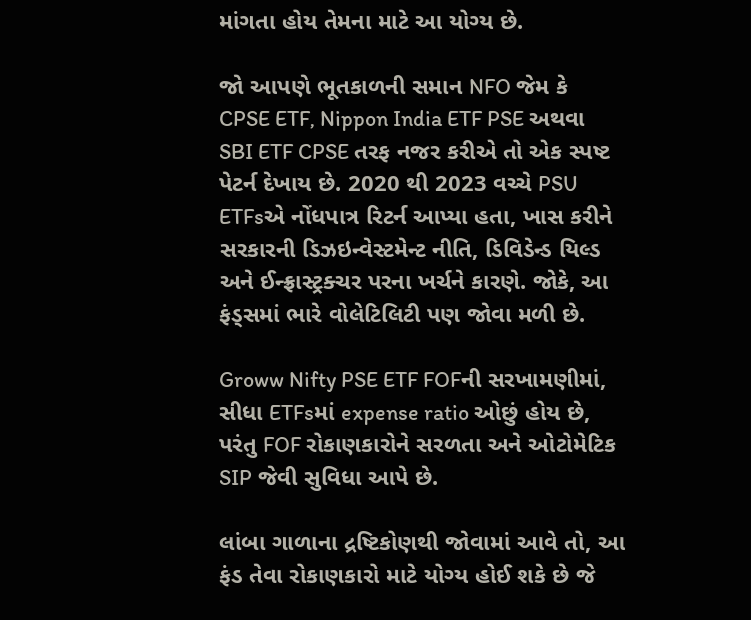માંગતા હોય તેમના માટે આ યોગ્ય છે.

જો આપણે ભૂતકાળની સમાન NFO જેમ કે CPSE ETF, Nippon India ETF PSE અથવા SBI ETF CPSE તરફ નજર કરીએ તો એક સ્પષ્ટ પેટર્ન દેખાય છે. 2020 થી 2023 વચ્ચે PSU ETFsએ નોંધપાત્ર રિટર્ન આપ્યા હતા, ખાસ કરીને સરકારની ડિઝઇન્વેસ્ટમેન્ટ નીતિ, ડિવિડેન્ડ યિલ્ડ અને ઈન્ફ્રાસ્ટ્રક્ચર પરના ખર્ચને કારણે. જોકે, આ ફંડ્સમાં ભારે વોલેટિલિટી પણ જોવા મળી છે.

Groww Nifty PSE ETF FOFની સરખામણીમાં, સીધા ETFsમાં expense ratio ઓછું હોય છે, પરંતુ FOF રોકાણકારોને સરળતા અને ઓટોમેટિક SIP જેવી સુવિધા આપે છે.

લાંબા ગાળાના દ્રષ્ટિકોણથી જોવામાં આવે તો, આ ફંડ તેવા રોકાણકારો માટે યોગ્ય હોઈ શકે છે જે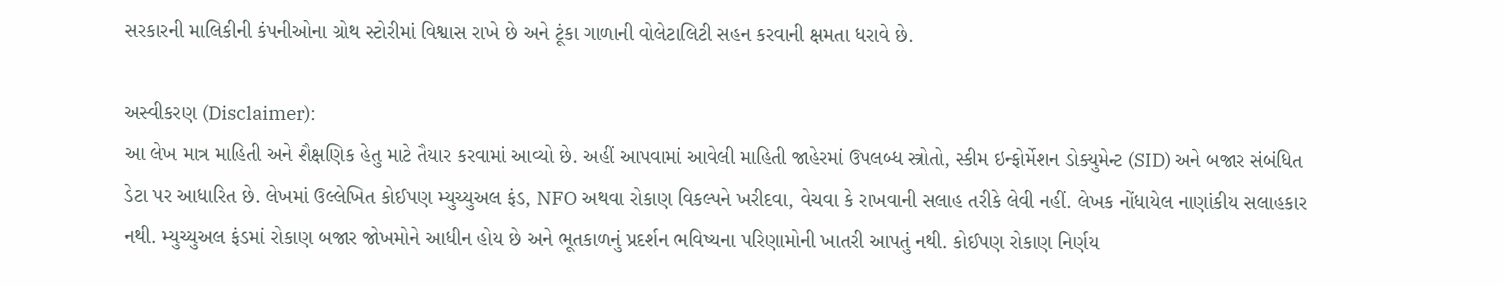સરકારની માલિકીની કંપનીઓના ગ્રોથ સ્ટોરીમાં વિશ્વાસ રાખે છે અને ટૂંકા ગાળાની વોલેટાલિટી સહન કરવાની ક્ષમતા ધરાવે છે.

અસ્વીકરણ (Disclaimer):
આ લેખ માત્ર માહિતી અને શૈક્ષણિક હેતુ માટે તૈયાર કરવામાં આવ્યો છે. અહીં આપવામાં આવેલી માહિતી જાહેરમાં ઉપલબ્ધ સ્ત્રોતો, સ્કીમ ઇન્ફોર્મેશન ડોક્યુમેન્ટ (SID) અને બજાર સંબંધિત ડેટા પર આધારિત છે. લેખમાં ઉલ્લેખિત કોઈપણ મ્યુચ્યુઅલ ફંડ, NFO અથવા રોકાણ વિકલ્પને ખરીદવા, વેચવા કે રાખવાની સલાહ તરીકે લેવી નહીં. લેખક નોંધાયેલ નાણાંકીય સલાહકાર નથી. મ્યુચ્યુઅલ ફંડમાં રોકાણ બજાર જોખમોને આધીન હોય છે અને ભૂતકાળનું પ્રદર્શન ભવિષ્યના પરિણામોની ખાતરી આપતું નથી. કોઈપણ રોકાણ નિર્ણય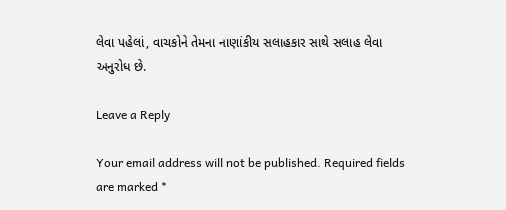લેવા પહેલાં, વાચકોને તેમના નાણાંકીય સલાહકાર સાથે સલાહ લેવા અનુરોધ છે.

Leave a Reply

Your email address will not be published. Required fields are marked *